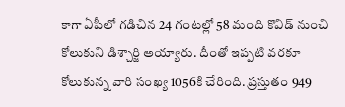కాగా ఏపీలో గడిచిన 24 గంటల్లో 58 మంది కొవిడ్ నుంచి కోలుకుని డిశ్చార్జి అయ్యారు. దీంతో ఇప్పటి వరకూ కోలుకున్న వారి సంఖ్య 1056కి చేరింది. ప్రస్తుతం 949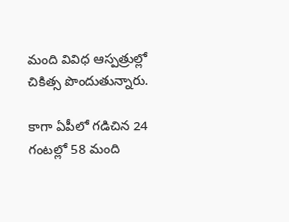మంది వివిధ ఆస్పత్రుల్లో చికిత్స పొందుతున్నారు.

కాగా ఏపీలో గడిచిన 24 గంటల్లో 58 మంది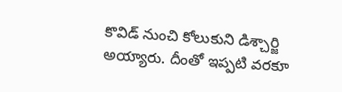కొవిడ్ నుంచి కోలుకుని డిశ్చార్జి అయ్యారు. దీంతో ఇప్పటి వరకూ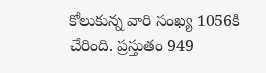కోలుకున్న వారి సంఖ్య 1056కి చేరింది. ప్రస్తుతం 949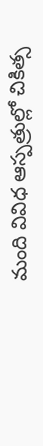మంది వివిధ ఆస్పత్రుల్లో చికిత్స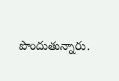పొందుతున్నారు.